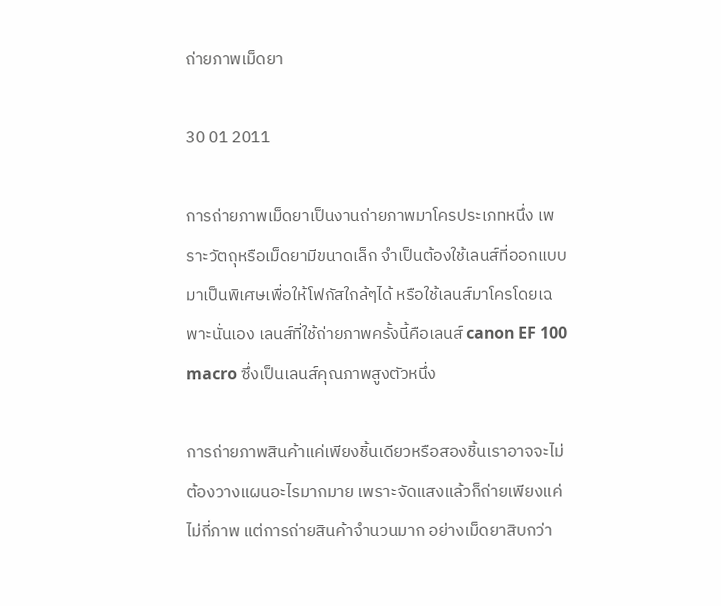ถ่ายภาพเม็ดยา

30 01 2011

การถ่ายภาพเม็ดยาเป็นงานถ่ายภาพมาโครประเภทหนึ่ง เพราะวัตถุหรือเม็ดยามีขนาดเล็ก จำเป็นต้องใช้เลนส์ที่ออกแบบมาเป็นพิเศษเพื่อให้โฟกัสใกล้ๆได้ หรือใช้เลนส์มาโครโดยเฉพาะนั่นเอง เลนส์ที่ใช้ถ่ายภาพครั้งนี้คือเลนส์ canon EF 100 macro ซึ่งเป็นเลนส์คุณภาพสูงตัวหนึ่ง

การถ่ายภาพสินค้าแค่เพียงชิ้นเดียวหรือสองชิ้นเราอาจจะไม่ต้องวางแผนอะไรมากมาย เพราะจัดแสงแล้วก็ถ่ายเพียงแค่ไม่กี่ภาพ แต่การถ่ายสินค้าจำนวนมาก อย่างเม็ดยาสิบกว่า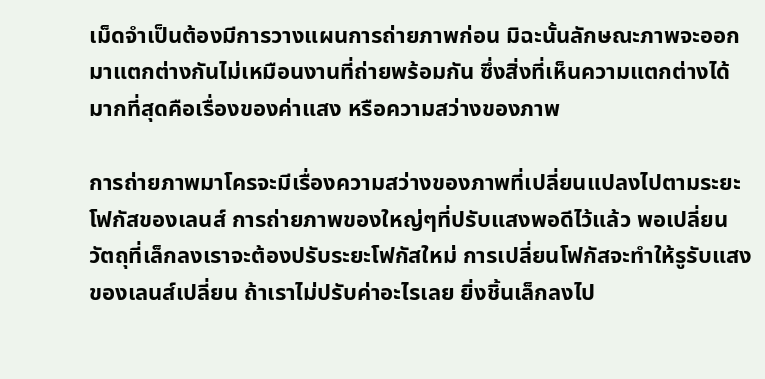เม็ดจำเป็นต้องมีการวางแผนการถ่ายภาพก่อน มิฉะนั้นลักษณะภาพจะออกมาแตกต่างกันไม่เหมือนงานที่ถ่ายพร้อมกัน ซึ่งสิ่งที่เห็นความแตกต่างได้มากที่สุดคือเรื่องของค่าแสง หรือความสว่างของภาพ

การถ่ายภาพมาโครจะมีเรื่องความสว่างของภาพที่เปลี่ยนแปลงไปตามระยะโฟกัสของเลนส์ การถ่ายภาพของใหญ่ๆที่ปรับแสงพอดีไว้แล้ว พอเปลี่ยนวัตถุที่เล็กลงเราจะต้องปรับระยะโฟกัสใหม่ การเปลี่ยนโฟกัสจะทำให้รูรับแสงของเลนส์เปลี่ยน ถ้าเราไม่ปรับค่าอะไรเลย ยิ่งชิ้นเล็กลงไป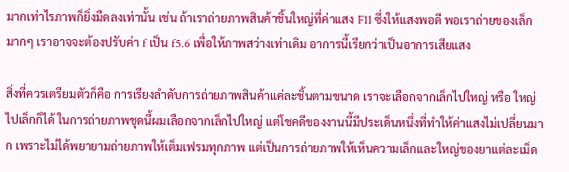มากเท่าไรภาพก็ยิ่งมืดลงเท่านั้น เช่น ถ้าเราถ่ายภาพสินค้าชิ้นใหญ่ที่ค่าแสง F11 ซึ่งให้แสงพอดี พอเราถ่ายของเล็กมากๆ เราอาจจะต้องปรับค่า f เป็น f5.6 เพื่อให้ภาพสว่างเท่าเดิม อาการนี้เรียกว่าเป็นอาการเสียแสง

สิ่งที่ควรเตรียมตัวก็คือ การเรียงลำดับการถ่ายภาพสินค้าแค่ละชิ้นตามขนาด เราจะเลือกจากเล็กไปใหญ่ หรือ ใหญ่ไปเล็กก็ได้ ในการถ่ายภาพชุดนี้ผมเลือกจากเล็กไปใหญ่ แต่โชคดีของงานนี้มีประเด็นหนึ่งที่ทำให้ค่าแสงไม่เปลี่ยนมาก เพราะไม่ได้พยายามถ่ายภาพให้เต็มเฟรมทุกภาพ แต่เป็นการถ่ายภาพให้เห็นความเล็กและใหญ่ของยาแต่ละเม็ด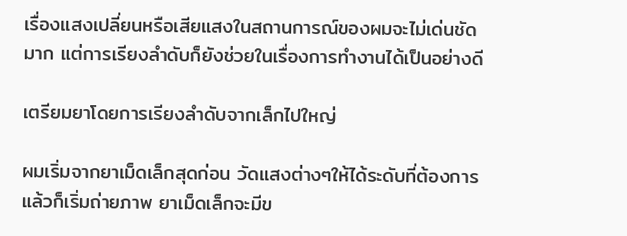เรื่องแสงเปลี่ยนหรือเสียแสงในสถานการณ์ของผมจะไม่เด่นชัดมาก แต่การเรียงลำดับก็ยังช่วยในเรื่องการทำงานได้เป็นอย่างดี

เตรียมยาโดยการเรียงลำดับจากเล็กไปใหญ่

ผมเริ่มจากยาเม็ดเล็กสุดก่อน วัดแสงต่างๆให้ได้ระดับที่ต้องการแล้วก็เริ่มถ่ายภาพ ยาเม็ดเล็กจะมีข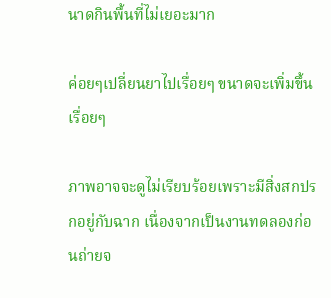นาดกินพื้นที่ไม่เยอะมาก

ค่อยๆเปลี่ยนยาไปเรื่อยๆ ขนาดจะเพิ่มขึ้นเรื่อยๆ

ภาพอาจจะดูไม่เรียบร้อยเพราะมีสิ่งสกปรกอยู่กับฉาก เนื่องจากเป็นงานทดลองก่อนถ่ายจ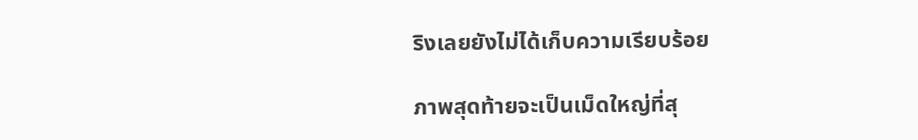ริงเลยยังไม่ได้เก็บความเรียบร้อย

ภาพสุดท้ายจะเป็นเม็ดใหญ่ที่สุ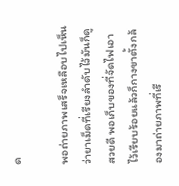ด

พอถ่ายภาพเสร็จเหลือบไปเห็นว่ายาเม็ดที่เรียงลำดับไว้มันก็ดูสวยดี พอเก็บของที่จัดไฟเอาไว้เรียบร้อยแล้วก็กางขาตั้งกล้องมาถ่ายภาพที่เรี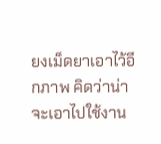ยงเม็ดยาเอาไว้อีกภาพ คิดว่าน่าจะเอาไปใช้งาน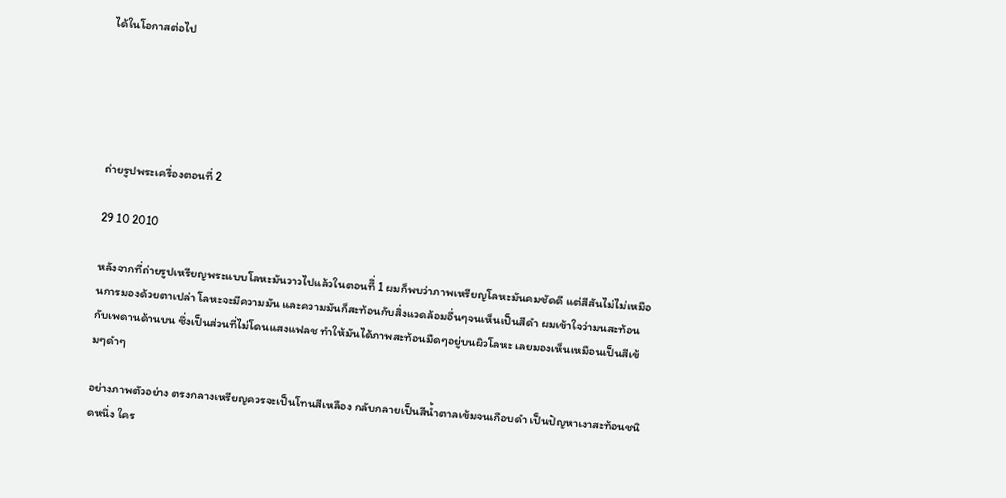ได้ในโอกาสต่อไป





ถ่ายรูปพระเครื่องตอนที่ 2

29 10 2010

หลังจากที่ถ่ายรูปเหรียญพระแบบโลหะมันวาวไปแล้วในตอนทีึ่ 1 ผมก็พบว่าภาพเหรียญโลหะมันคมชัดดี แต่สีสันไม่ไม่เหมือนการมองด้วยตาเปล่า โลหะจะมีความมัน และความมันก็สะท้อนกับสิ่งแวดล้อมอื่นๆจนเห็นเป็นสีดำ ผมเข้าใจว่ามนสะท้อนกับเพดานด้านบน ซึ่งเป็นส่วนที่ไม่โดนแสงแฟลช ทำให้มันได้ภาพสะท้อนมืดๆอยู่บนผิวโลหะ เลยมองเห็นเหมือนเป็นสีเข้มๆดำๆ

อย่างภาพตัวอย่าง ตรงกลางเหรียญควรจะเป็นโทนสีเหลือง กลับกลายเป็นสีน้ำตาลเข้มจนเกือบดำ เป็นปัญหาเงาสะท้อนชนิดหนึ่ง ใคร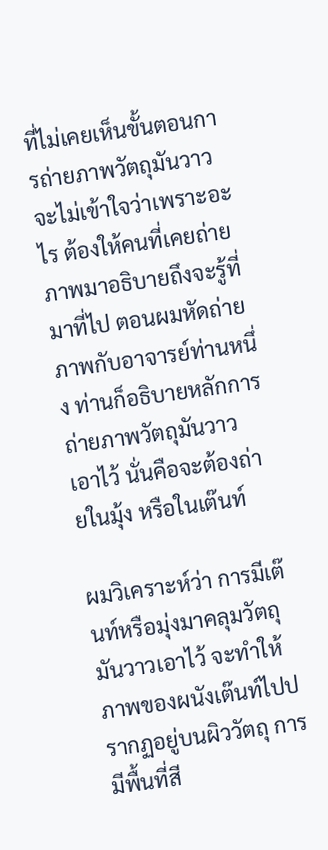ที่ไม่เคยเห็นขั้นตอนการถ่ายภาพวัตถุมันวาวจะไม่เข้าใจว่าเพราะอะไร ต้องให้คนที่เคยถ่ายภาพมาอธิบายถึงจะรู้ที่มาที่ไป ตอนผมหัดถ่ายภาพกับอาจารย์ท่านหนึ่ง ท่านก็อธิบายหลักการถ่ายภาพวัตถุมันวาวเอาไว้ นั่นคือจะต้องถ่ายในมุ้ง หรือในเต๊นท์

ผมวิเคราะห์ว่า การมีเต๊นท์หรือมุ่งมาคลุมวัตถุมันวาวเอาไว้ จะทำให้ภาพของผนังเต๊นท์ไปปรากฏอยู่บนผิววัตถุ การมีพื้นที่สี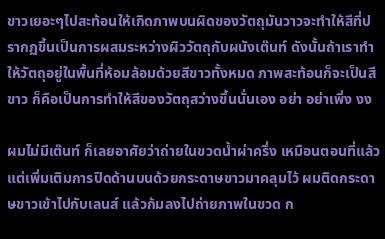ขาวเยอะๆไปสะท้อนให้เกิดภาพบนผิดของวัตถุมันวาวจะทำให้สีที่ปรากฏขึ้นเป็นการผสมระหว่างผิววัตถุกับผนังเต๊นท์ ดังนั้นถ้าเราทำให้วัตถุอยู่ในพื้นที่ห้อมล้อมด้วยสีขาวทั้งหมด ภาพสะท้อนก็จะเป็นสีขาว ก็คือเป็นการทำให้สีของวัตถุสว่างขึ้นนั่นเอง อย่า อย่าเพิ่ง งง

ผมไม่มีเต๊นท์ ก็เลยอาศัยว่าถ่ายในขวดน้ำผ่าครึ่ง เหมือนตอนที่แล้ว แต่เพิ่มเติมการปิดด้านบนด้วยกระดาษขาวมาคลุมไว้ ผมติดกระดาษขาวเข้าไปกับเลนส์ แล้วก้มลงไปถ่ายภาพในขวด ก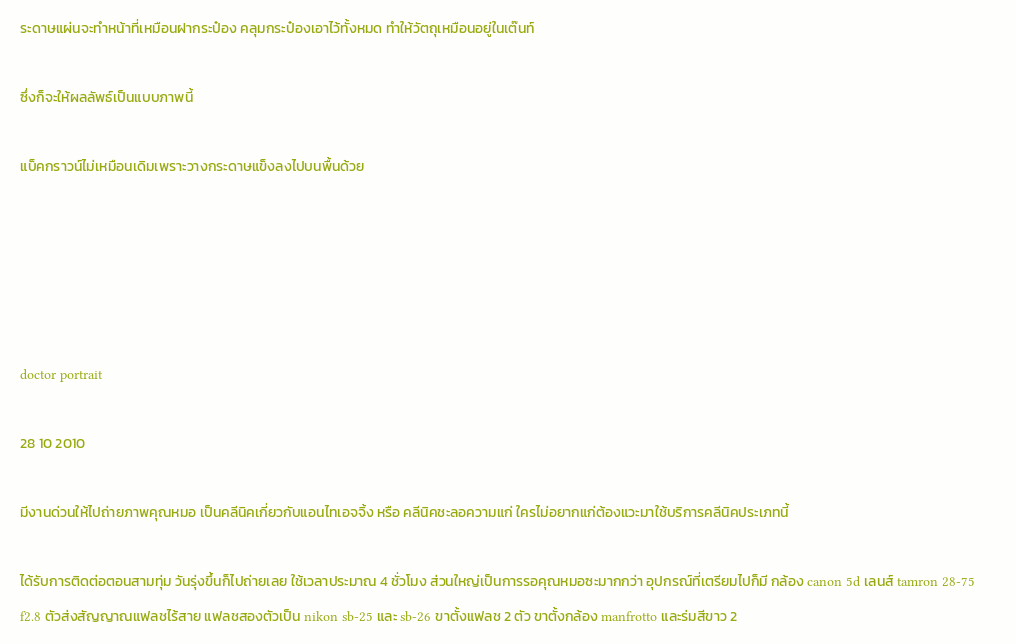ระดาษแผ่นจะทำหน้าที่เหมือนฝากระป๋อง คลุมกระป๋องเอาไว้ทั้งหมด ทำให้วัตถุเหมือนอยู่ในเต๊นท์

ซึ่งก็จะให้ผลลัพธ์เป็นแบบภาพนี้

แบ็คกราวน์ไม่เหมือนเดิมเพราะวางกระดาษแข็งลงไปบนพื้นด้วย





doctor portrait

28 10 2010

มีงานด่วนให้ไปถ่ายภาพคุณหมอ เป็นคลีนิคเกี่ยวกับแอนไทเอจจิ้ง หรือ คลีนิคชะลอความแก่ ใครไม่อยากแก่ต้องแวะมาใช้บริการคลีนิคประเภทนี้

ได้รับการติดต่อตอนสามทุ่ม วันรุ่งขึ้นก็ไปถ่ายเลย ใช้เวลาประมาณ 4 ชั่วโมง ส่วนใหญ่เป็นการรอคุณหมอซะมากกว่า อุปกรณ์ที่เตรียมไปก็มี กล้อง canon 5d เลนส์ tamron 28-75 f2.8 ตัวส่งสัญญาณแฟลชไร้สาย แฟลชสองตัวเป็น nikon sb-25 และ sb-26 ขาตั้งแฟลช 2 ตัว ขาตั้งกล้อง manfrotto และร่มสีขาว 2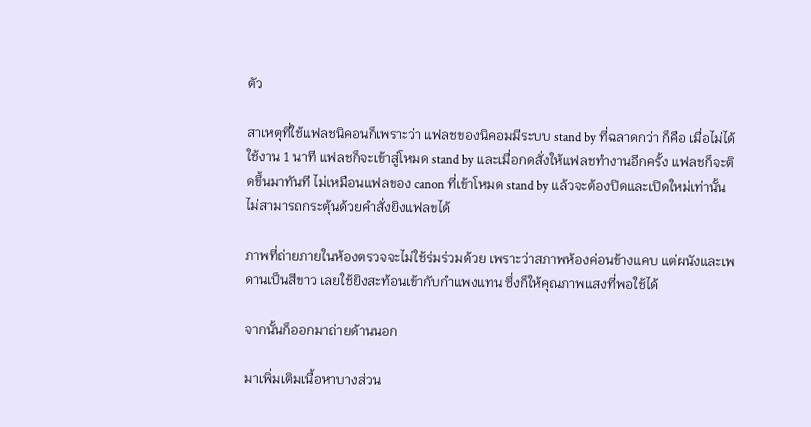ตัว

สาเหตุที่ใช้แฟลชนิคอนก็เพราะว่า แฟลชของนิคอมมีระบบ stand by ที่ฉลาดกว่า ก็คือ เมื่อไม่ได้ใช้งาน 1 นาที แฟลชก็จะเข้าสู่โหมด stand by และเมื่อกดสั่งให้แฟลชทำงานอีกครั้ง แฟลชก็จะติดขึ้นมาทันที ไม่เหมือนแฟลของ canon ที่เข้าโหมด stand by แล้วจะต้องปิดและเปิดใหม่เท่านั้น ไม่สามารถกระตุ้นด้วยคำสั่งยิงแฟลขได้

ภาพที่ถ่ายภายในห้องตรวจจะไม่ใช้ร่มร่วมด้วย เพราะว่าสภาพห้องค่อนข้างแคบ แต่ผนังและเพดานเป็นสีขาว เลยใช้ยิงสะท้อนเข้ากับกำแพงแทน ซึ่งก็ให้คุณภาพแสงที่พอใช้ได้

จากนั้นก็ออกมาถ่ายด้านนอก

มาเพิ่มเติมเนื้อหาบางส่วน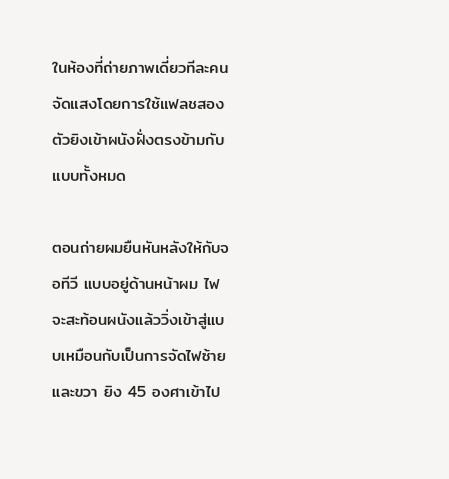ในห้องที่ถ่ายภาพเดี่ยวทีละคน จัดแสงโดยการใช้แฟลชสองตัวยิงเข้าผนังฝั่งตรงข้ามกับแบบทั้งหมด

ตอนถ่ายผมยืนหันหลังให้กับจอทีวี แบบอยู่ด้านหน้าผม ไฟจะสะท้อนผนังแล้ววิ่งเข้าสู่แบบเหมือนกับเป็นการจัดไฟซ้ายและขวา ยิง 45 องศาเข้าไป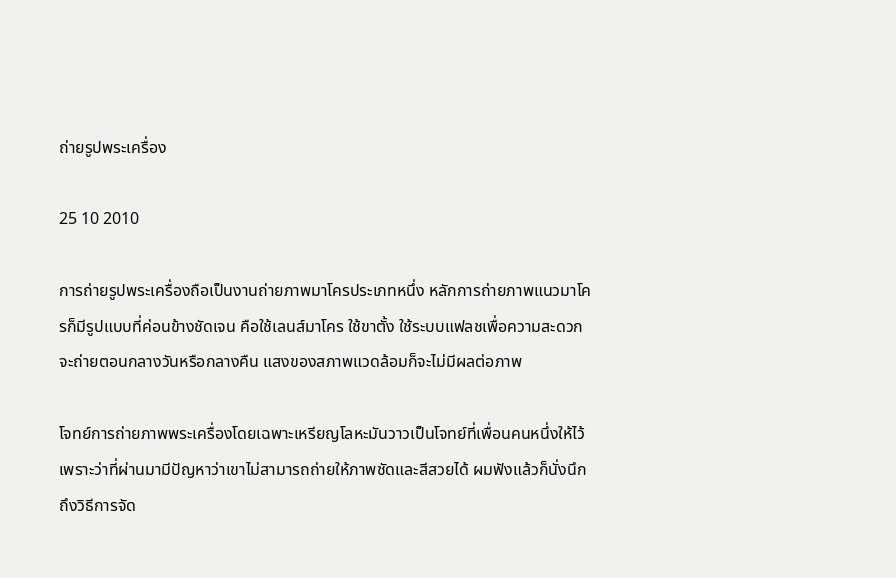ถ่ายรูปพระเครื่อง

25 10 2010

การถ่ายรูปพระเครื่องถือเป็นงานถ่ายภาพมาโครประเภทหนึ่ง หลักการถ่ายภาพแนวมาโครก็มีรูปแบบที่ค่อนข้างชัดเจน คือใช้เลนส์มาโคร ใช้ขาตั้ง ใช้ระบบแฟลชเพื่อความสะดวก จะถ่ายตอนกลางวันหรือกลางคืน แสงของสภาพแวดล้อมก็จะไม่มีผลต่อภาพ

โจทย์การถ่ายภาพพระเครื่องโดยเฉพาะเหรียญโลหะมันวาวเป็นโจทย์ที่เพื่อนคนหนึ่งให้ไว้ เพราะว่าที่ผ่านมามีปัญหาว่าเขาไม่สามารถถ่ายให้ภาพชัดและสีสวยได้ ผมฟังแล้วก็นั่งนึกถึงวิธีการจัด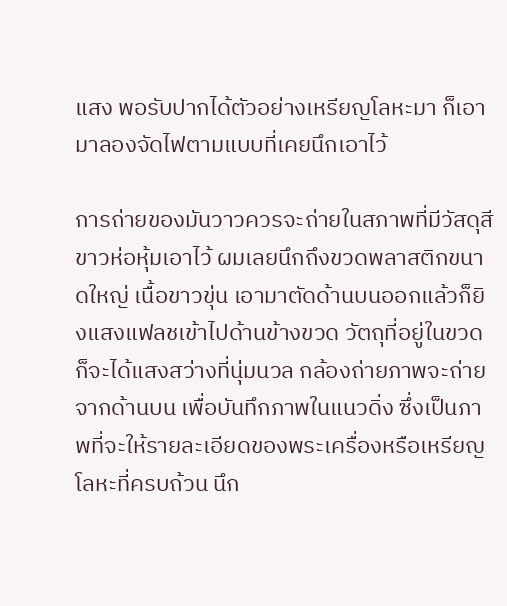แสง พอรับปากได้ตัวอย่างเหรียญโลหะมา ก็เอามาลองจัดไฟตามแบบที่เคยนึกเอาไว้

การถ่ายของมันวาวควรจะถ่ายในสภาพที่มีวัสดุสีขาวห่อหุ้มเอาไว้ ผมเลยนึกถึงขวดพลาสติกขนาดใหญ่ เนื้อขาวขุ่น เอามาตัดด้านบนออกแล้วก็ยิงแสงแฟลชเข้าไปด้านข้างขวด วัตถุที่อยู่ในขวดก็จะได้แสงสว่างที่นุ่มนวล กล้องถ่ายภาพจะถ่ายจากด้านบน เพื่อบันทึกภาพในแนวดิ่ง ซึ่งเป็นภาพที่จะให้รายละเอียดของพระเครื่องหรือเหรียญโลหะที่ครบถ้วน นึก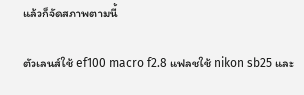แล้วก็จัดสภาพตามนี้

ตัวเลนส์ใช้ ef100 macro f2.8 แฟลชใช้ nikon sb25 และ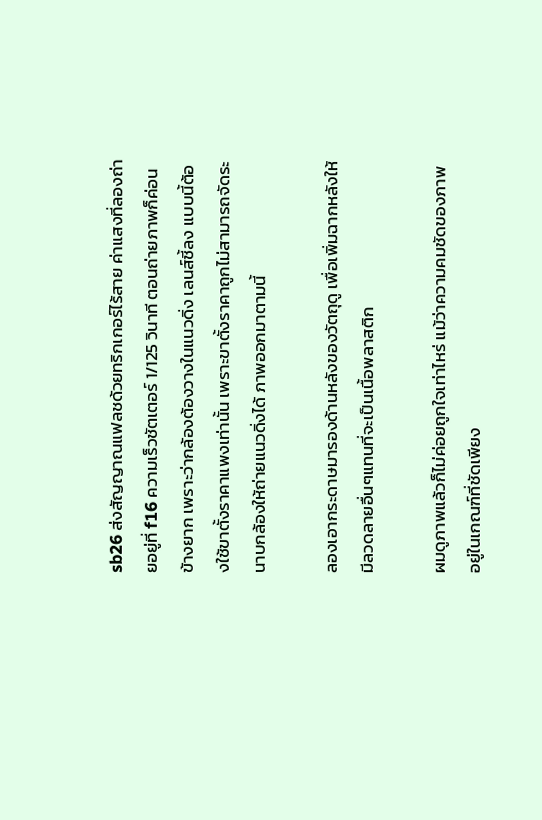sb26 ส่งสัญญาณแฟลชด้วยทริกเกอร์ไร้สาย ค่าแสงที่ลองถ่ายอยู่ที่ f16 ความเร็วชัตเตอร์ 1/125 วินาที ตอนถ่ายภาพก็ค่อนข้างยาก เพราะว่ากล้องต้องวางในแนวดิ่ง เลนส์ชี้ลง แบบนี้ต้องใช้ขาตั้งราคาแพงเท่านั้น เพราะขาตั้งราคาถูกไม่สามารถจัดระนาบกล้องให้ถ่ายแนวดิ่งได้ ภาพออกมาตามนี้

ลองเอากระดาษมารองด้านหลังของวัตถุดู เพื่อเพิ่มฉากหลังให้มีลวดลายอื่นๆแทนที่จะเป็นเนื้อพลาสติก

ผมดูภาพแล้วก็ไม่ค่อยถูกใจเท่าไหร่ แม้ว่าความคมชัดของภาพอยู่ในเกณฑ์ที่ชัดเพียง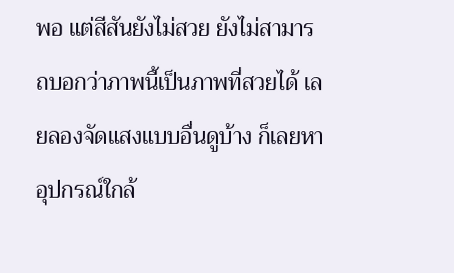พอ แต่สีสันยังไม่สวย ยังไม่สามารถบอกว่าภาพนี้เป็นภาพที่สวยได้ เลยลองจัดแสงแบบอื่นดูบ้าง ก็เลยหาอุปกรณ์ใกล้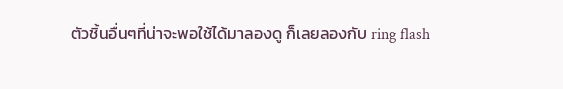ตัวชิ้นอื่นๆที่น่าจะพอใช้ได้มาลองดู ก็เลยลองกับ ring flash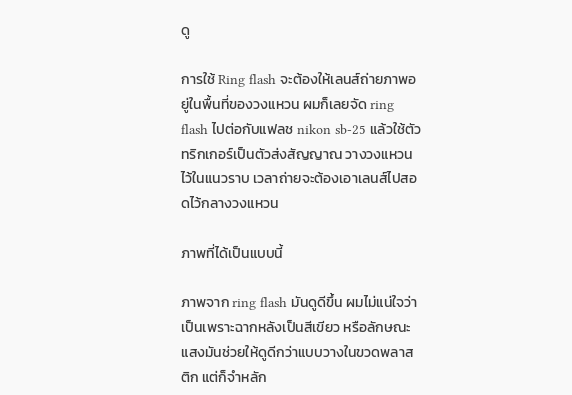ดู

การใช้ Ring flash จะต้องให้เลนส์ถ่ายภาพอยู่ในพื้นที่ของวงแหวน ผมก็เลยจัด ring flash ไปต่อกับแฟลช nikon sb-25 แล้วใช้ตัวทริกเกอร์เป็นตัวส่งสัญญาณ วางวงแหวนไว้ในแนวราบ เวลาถ่ายจะต้องเอาเลนส์ไปสอดไว้กลางวงแหวน

ภาพที่ได้เป็นแบบนี้

ภาพจาก ring flash มันดูดีขึ้น ผมไม่แน่ใจว่าเป็นเพราะฉากหลังเป็นสีเขียว หรือลักษณะแสงมันช่วยให้ดูดีกว่าแบบวางในขวดพลาสติก แต่ก็จำหลัก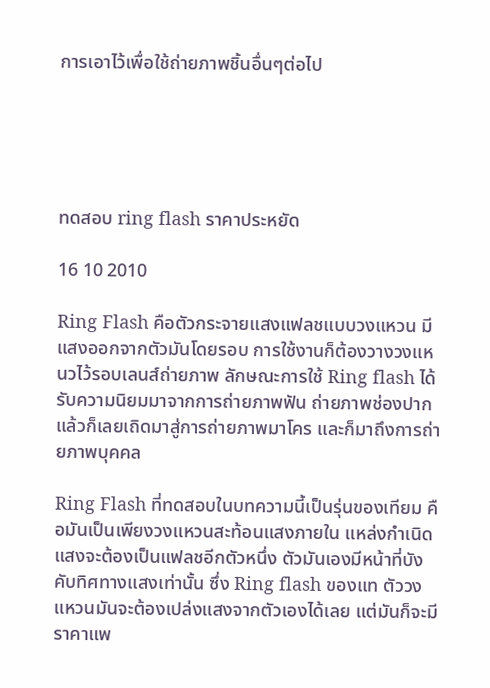การเอาไว้เพื่อใช้ถ่ายภาพชิ้นอื่นๆต่อไป





ทดสอบ ring flash ราคาประหยัด

16 10 2010

Ring Flash คือตัวกระจายแสงแฟลชแบบวงแหวน มีแสงออกจากตัวมันโดยรอบ การใช้งานก็ต้องวางวงแหนวไว้รอบเลนส์ถ่ายภาพ ลักษณะการใช้ Ring flash ได้รับความนิยมมาจากการถ่ายภาพฟัน ถ่ายภาพช่องปาก แล้วก็เลยเถิดมาสู่การถ่ายภาพมาโคร และก็มาถึงการถ่ายภาพบุคคล

Ring Flash ที่ทดสอบในบทความนี้เป็นรุ่นของเทียม คือมันเป็นเพียงวงแหวนสะท้อนแสงภายใน แหล่งกำเนิดแสงจะต้องเป็นแฟลชอีกตัวหนึ่ง ตัวมันเองมีหน้าที่บังคับทิศทางแสงเท่านั้น ซึ่ง Ring flash ของแท ตัววงแหวนมันจะต้องเปล่งแสงจากตัวเองได้เลย แต่มันก็จะมีราคาแพ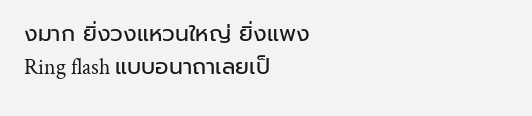งมาก ยิ่งวงแหวนใหญ่ ยิ่งแพง Ring flash แบบอนาถาเลยเป็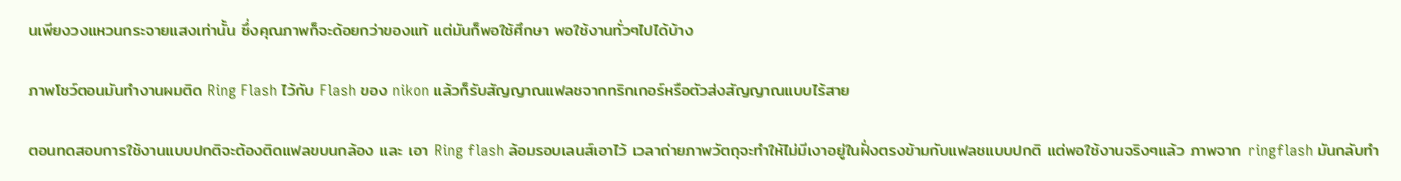นเพียงวงแหวนกระจายแสงเท่านั้น ซึ่งคุณภาพก็จะด้อยกว่าของแท้ แต่มันก็พอใช้ศึกษา พอใช้งานทั่วๆไปได้บ้าง

ภาพโชว์ตอนมันทำงานผมติด Ring Flash ไว้กับ Flash ของ nikon แล้วก็รับสัญญาณแฟลชจากทริกเกอร์หรือตัวส่งสัญญาณแบบไร้สาย

ตอนทดสอบการใช้งานแบบปกติจะต้องติดแฟลขบนกล้อง และ เอา Ring flash ล้อมรอบเลนส์เอาไว้ เวลาถ่ายภาพวัตถุจะทำให้ไม่มีเงาอยู่ในฝั่งตรงข้ามกับแฟลชแบบปกติ แต่พอใช้งานจริงๆแล้ว ภาพจาก ringflash มันกลับทำ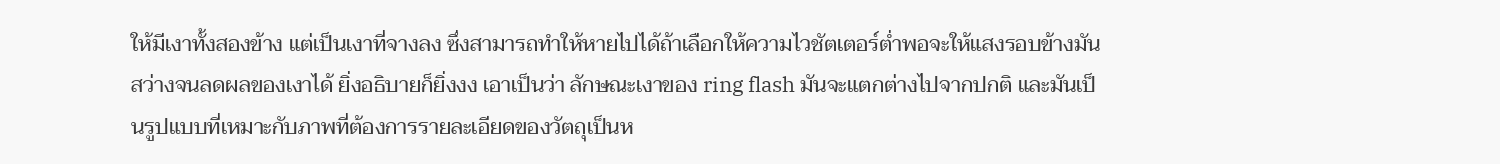ให้มีเงาทั้งสองข้าง แต่เป็นเงาที่จางลง ซึ่งสามารถทำให้หายไปได้ถ้าเลือกให้ความไวชัตเตอร์ต่ำพอจะให้แสงรอบข้างมันสว่างจนลดผลของเงาได้ ยิ่งอธิบายก็ยิ่งงง เอาเป็นว่า ลักษณะเงาของ ring flash มันจะแตกต่างไปจากปกติ และมันเป็นรูปแบบที่เหมาะกับภาพที่ต้องการรายละเอียดของวัตถุเป็นห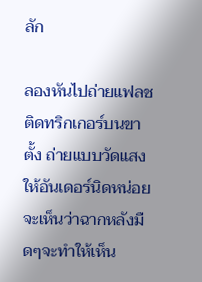ลัก

ลองหันไปถ่ายแฟลชติดทริกเกอร์บนขาตั้ง ถ่ายแบบวัดแสงให้อันเดอร์นิดหน่อย จะเห็นว่าฉากหลังมืดๆจะทำให้เห็น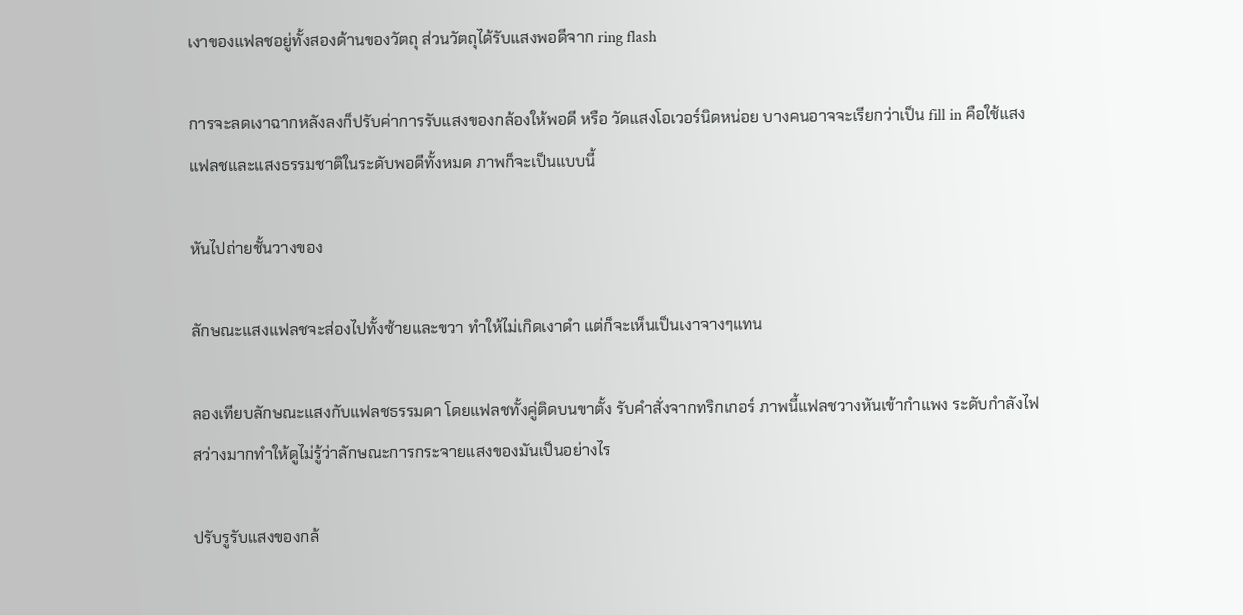เงาของแฟลชอยู่ทั้งสองด้านของวัตถุ ส่วนวัตถุได้รับแสงพอดีจาก ring flash

การจะลดเงาฉากหลังลงก็ปรับค่าการรับแสงของกล้องให้พอดี หรือ วัดแสงโอเวอร์นิดหน่อย บางคนอาจจะเรียกว่าเป็น fill in คือใช้แสงแฟลชและแสงธรรมชาติในระดับพอดีทั้งหมด ภาพก็จะเป็นแบบนี้

หันไปถ่ายชั้นวางของ

ลักษณะแสงแฟลชจะส่องไปทั้งซ้ายและขวา ทำให้ไม่เกิดเงาดำ แต่ก็จะเห็นเป็นเงาจางๆแทน

ลองเทียบลักษณะแสงกับแฟลชธรรมดา โดยแฟลชทั้งคู่ติดบนขาตั้ง รับคำสั่งจากทริกเกอร์ ภาพนี้แฟลชวางหันเข้ากำแพง ระดับกำลังไฟสว่างมากทำให้ดูไม่รู้ว่าลักษณะการกระจายแสงของมันเป็นอย่างไร

ปรับรูรับแสงของกล้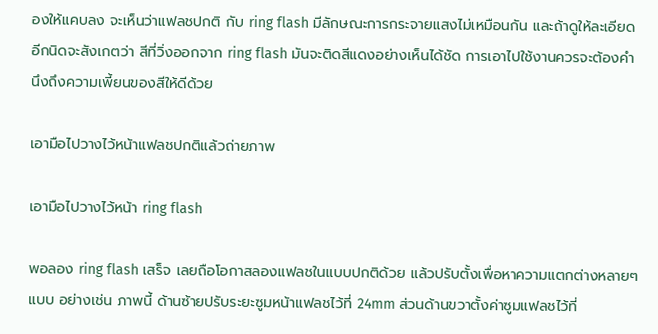องให้แคบลง จะเห็นว่าแฟลชปกติ กับ ring flash มีลักษณะการกระจายแสงไม่เหมือนกัน และถ้าดูให้ละเอียดอีกนิดจะสังเกตว่า สีที่วิ่งออกจาก ring flash มันจะติดสีแดงอย่างเห็นได้ชัด การเอาไปใช้งานควรจะต้องคำนึงถึงความเพี้ยนของสีให้ดีด้วย

เอามือไปวางไว้หน้าแฟลชปกติแล้วถ่ายภาพ

เอามือไปวางไว้หน้า ring flash

พอลอง ring flash เสร็จ เลยถือโอกาสลองแฟลชในแบบปกติด้วย แล้วปรับตั้งเพื่อหาความแตกต่างหลายๆแบบ อย่างเช่น ภาพนี้ ด้านซ้ายปรับระยะซูมหน้าแฟลชไว้ที่ 24mm ส่วนด้านขวาตั้งค่าซูมแฟลชไว้ที่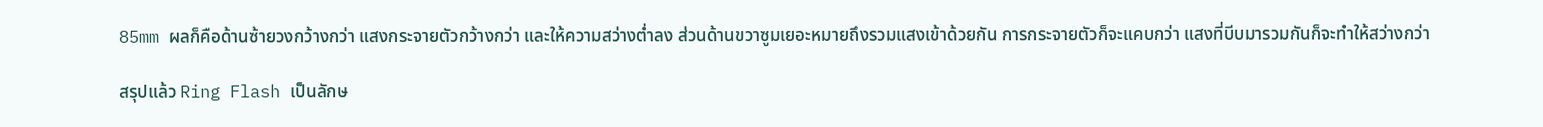85mm ผลก็คือด้านซ้ายวงกว้างกว่า แสงกระจายตัวกว้างกว่า และให้ความสว่างต่ำลง ส่วนด้านขวาซูมเยอะหมายถึงรวมแสงเข้าด้วยกัน การกระจายตัวก็จะแคบกว่า แสงที่บีบมารวมกันก็จะทำให้สว่างกว่า

สรุปแล้ว Ring Flash เป็นลักษ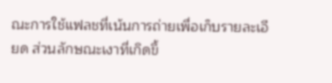ณะการใช้แฟลชที่เน้นการถ่ายเพื่อเก็บรายละเอียด ส่วนลักษณะเงาที่เกิดขึ้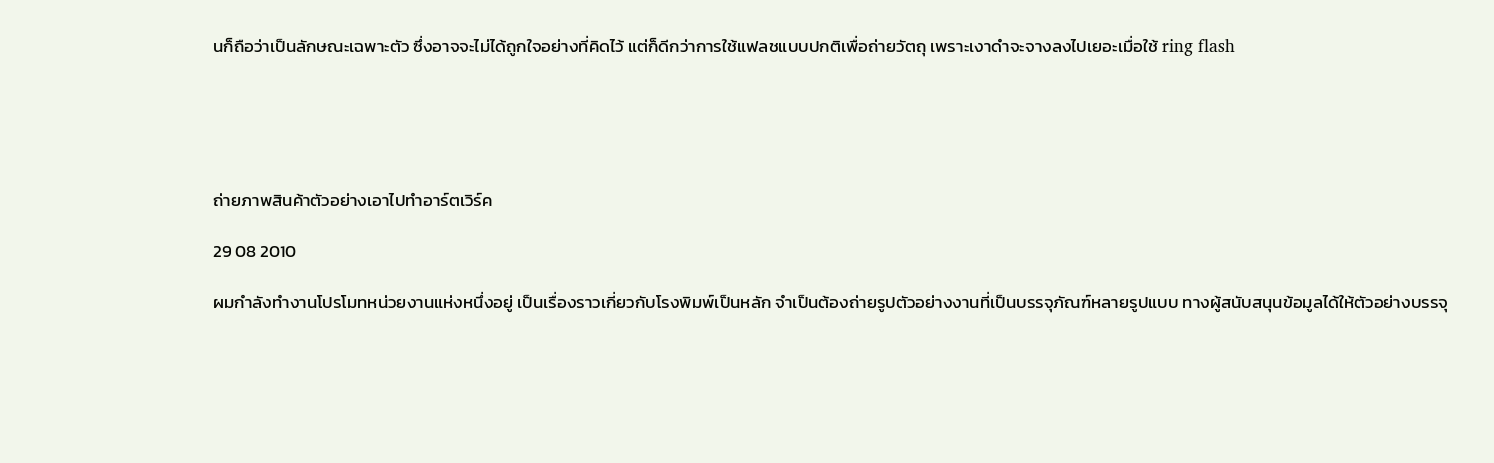นก็ถือว่าเป็นลักษณะเฉพาะตัว ซึ่งอาจจะไม่ได้ถูกใจอย่างที่คิดไว้ แต่ก็ดีกว่าการใช้แฟลชแบบปกติเพื่อถ่ายวัตถุ เพราะเงาดำจะจางลงไปเยอะเมื่อใช้ ring flash





ถ่ายภาพสินค้าตัวอย่างเอาไปทำอาร์ตเวิร์ค

29 08 2010

ผมกำลังทำงานโปรโมทหน่วยงานแห่งหนึ่งอยู่ เป็นเรื่องราวเกี่ยวกับโรงพิมพ์เป็นหลัก จำเป็นต้องถ่ายรูปตัวอย่างงานที่เป็นบรรจุภัณฑ์หลายรูปแบบ ทางผู้สนับสนุนข้อมูลได้ให้ตัวอย่างบรรจุ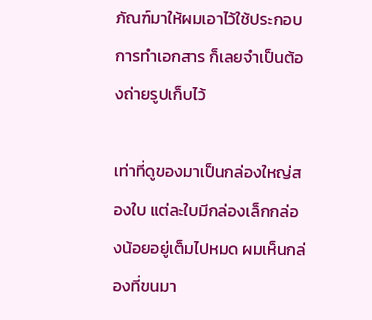ภัณฑ์มาให้ผมเอาไว้ใช้ประกอบการทำเอกสาร ก็เลยจำเป็นต้องถ่ายรูปเก็บไว้

เท่าที่ดูของมาเป็นกล่องใหญ่สองใบ แต่ละใบมีกล่องเล็กกล่องน้อยอยู่เต็มไปหมด ผมเห็นกล่องที่ขนมา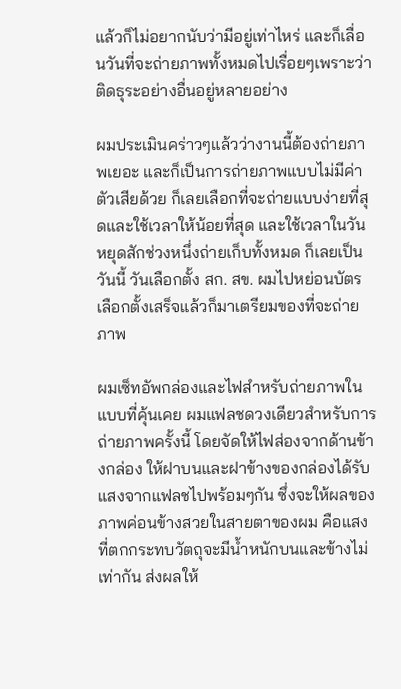แล้วก็ไม่อยากนับว่ามีอยู่เท่าไหร่ และก็เลื่อนวันที่จะถ่ายภาพทั้งหมดไปเรื่อยๆเพราะว่าติดธุระอย่างอื่นอยู่หลายอย่าง

ผมประเมินคร่าวๆแล้วว่างานนี้ต้องถ่ายภาพเยอะ และก็เป็นการถ่ายภาพแบบไม่มีค่าตัวเสียด้วย ก็เลยเลือกที่จะถ่ายแบบง่ายที่สุดและใช้เวลาให้น้อยที่สุด และใช้เวลาในวันหยุดสักช่วงหนึ่งถ่ายเก็บทั้งหมด ก็เลยเป็นวันนี้ วันเลือกตั้ง สก. สข. ผมไปหย่อนบัตรเลือกตั้งเสร็จแล้วก็มาเตรียมของที่จะถ่ายภาพ

ผมเซ็ทอัพกล่องและไฟสำหรับถ่ายภาพในแบบที่คุ้นเคย ผมแฟลชดวงเดียวสำหรับการถ่ายภาพครั้งนี้ โดยจัดให้ไฟส่องจากด้านข้างกล่อง ให้ฝาบนและฝาข้างของกล่องได้รับแสงจากแฟลชไปพร้อมๆกัน ซึ่งจะให้ผลของภาพค่อนข้างสวยในสายตาของผม คือแสงที่ตกกระทบวัตถุจะมีน้ำหนักบนและข้างไม่เท่ากัน ส่งผลให้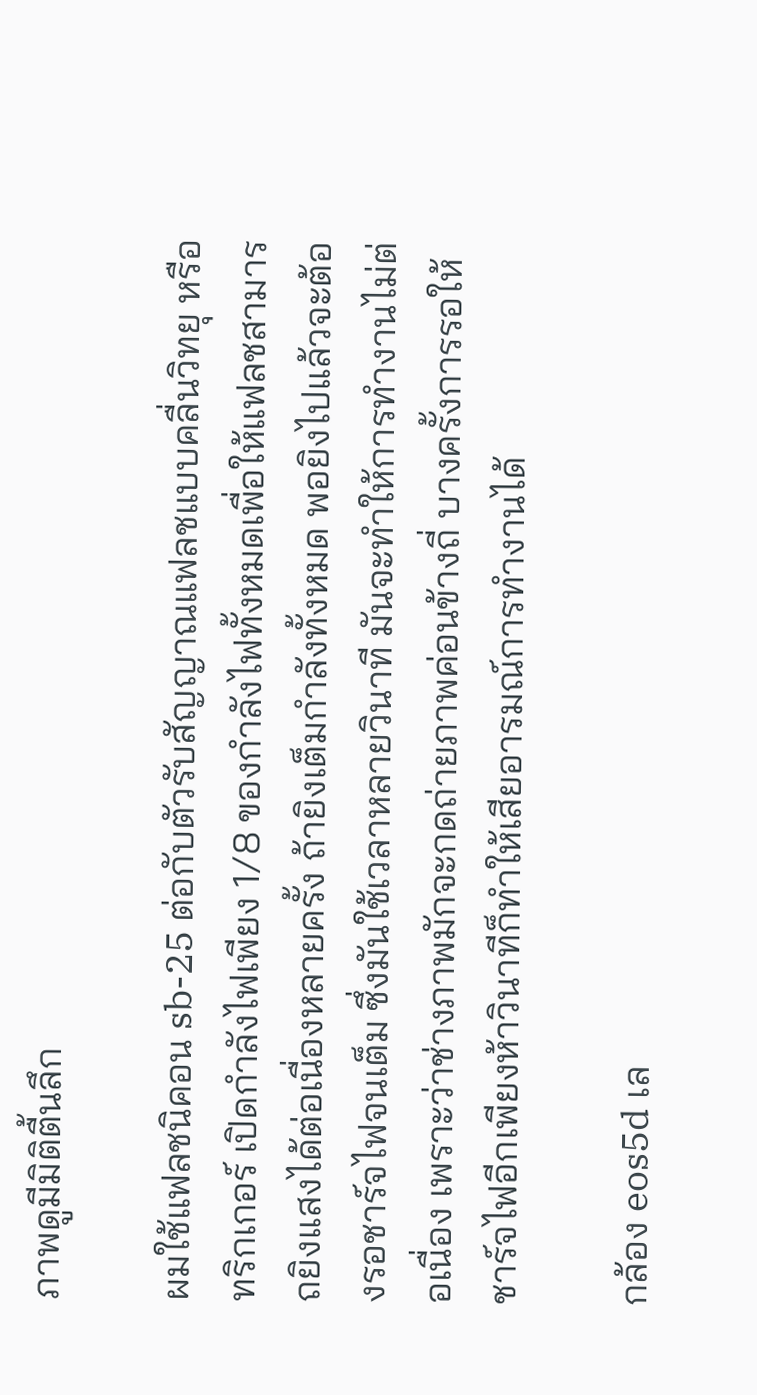ภาพดูมีมิติตื้นลึก

ผมใช้แฟลชนิคอน sb-25 ต่อกับตัวรับสัญญาณแฟลชแบบคลื่นวิทยุ หรือ ทริกเกอร์ เปิดกำลังไฟเพียง 1/8 ของกำลังไฟทั้งหมดเพื่อให้แฟลชสามารถยิงแสงได้ต่อเนื่องหลายครั้ง ถ้ายิงเต็มกำลังทั้งหมด พอยิงไปแล้วจะต้องรอชาร์จไฟจนเต็ม ซึ่งมันใช้เวลาหลายวินาที มันจะทำให้การทำงานไม่ต่อเนื่อง เพราะว่าช่างภาพมักจะกดถ่ายภาพค่อนข้างถี่ บางครั้งการรอให้ชาร์จไฟอีกเพียงห้าวินาทีก็ทำให้เสียอารมณ์การทำงานได้

กล้อง eos5d เล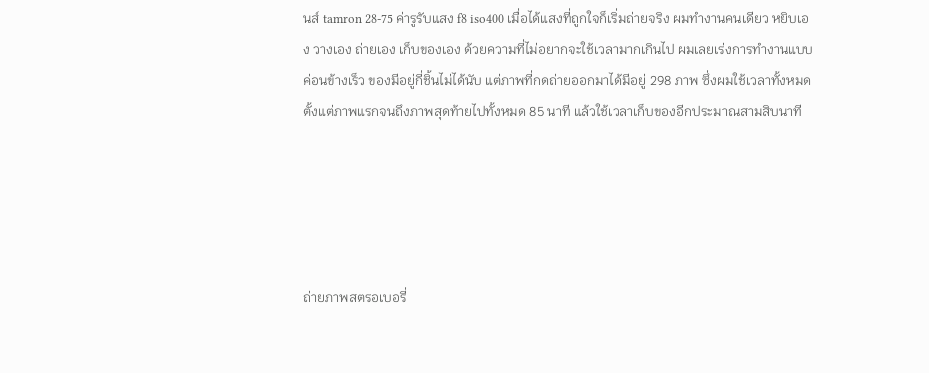นส์ tamron 28-75 ค่ารูรับแสง f8 iso400 เมื่อได้แสงที่ถูกใจก็เริ่มถ่ายจริง ผมทำงานคนเดียว หยิบเอง วางเอง ถ่ายเอง เก็บของเอง ด้วยความที่ไม่อยากจะใช้เวลามากเกินไป ผมเลยเร่งการทำงานแบบค่อนข้างเร็ว ของมีอยู่กี่ชิ้นไม่ได้นับ แต่ภาพที่กดถ่ายออกมาได้มีอยู่ 298 ภาพ ซึ่งผมใช้เวลาทั้งหมดตั้งแต่ภาพแรกจนถึงภาพสุดท้ายไปทั้งหมด 85 นาที แล้วใช้เวลาเก็บของอีกประมาณสามสิบนาที





ถ่ายภาพสตรอเบอรี่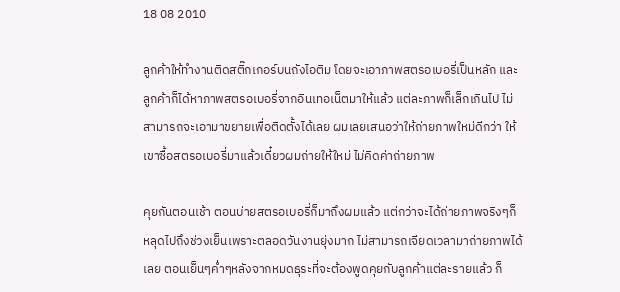18 08 2010

ลูกค้าให้ทำงานติดสติ๊กเกอร์บนถังไอติม โดยจะเอาภาพสตรอเบอรี่เป็นหลัก และลูกค้าก็ได้หาภาพสตรอเบอรี่จากอินเทอเน็ตมาให้แล้ว แต่ละภาพก็เล็กเกินไป ไม่สามารถจะเอามาขยายเพื่อติดตั้งได้เลย ผมเลยเสนอว่าให้ถ่ายภาพใหม่ดีกว่า ให้เขาซื้อสตรอเบอรี่มาแล้วเดี๋ยวผมถ่ายให้ใหม่ ไม่คิดค่าถ่ายภาพ

คุยกันตอนเช้า ตอนบ่ายสตรอเบอรี่ก็มาถึงผมแล้ว แต่กว่าจะได้ถ่ายภาพจริงๆก็หลุดไปถึงช่วงเย็นเพราะตลอดวันงานยุ่งมาก ไม่สามารถเจียดเวลามาถ่ายภาพได้เลย ตอนเย็นๆค่ำๆหลังจากหมดธุระที่จะต้องพูดคุยกับลูกค้าแต่ละรายแล้ว ก็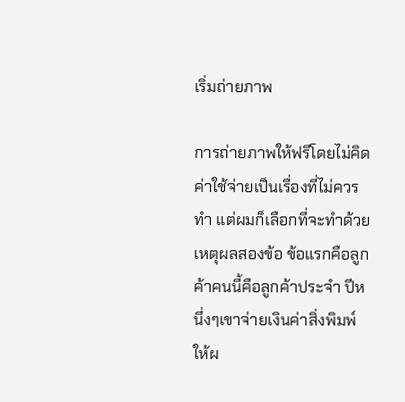เริ่มถ่ายภาพ

การถ่ายภาพให้ฟรีโดยไม่คิดค่าใช้จ่ายเป็นเรื่องที่ไม่ควรทำ แต่ผมก็เลือกที่จะทำด้วยเหตุผลสองข้อ ข้อแรกคือลูกค้าคนนี้คือลูกค้าประจำ ปีหนึ่งๆเขาจ่ายเงินค่าสิ่งพิมพ์ให้ผ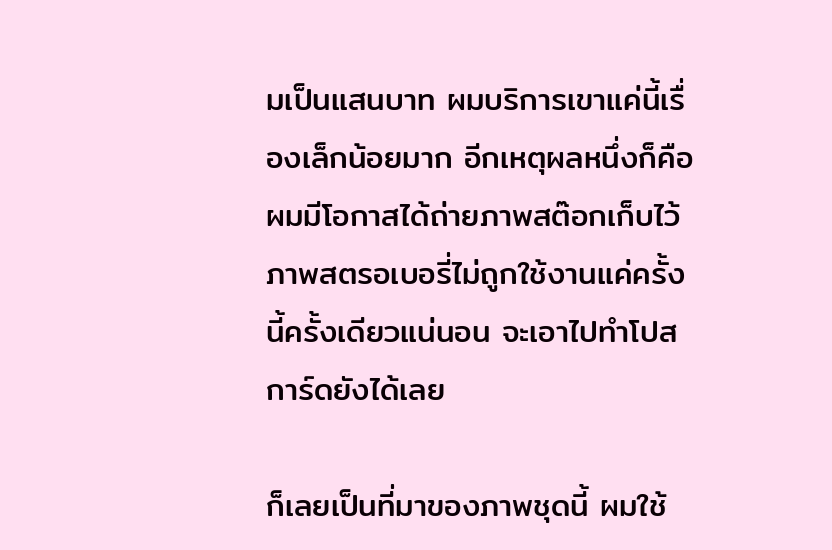มเป็นแสนบาท ผมบริการเขาแค่นี้เรื่องเล็กน้อยมาก อีกเหตุผลหนึ่งก็คือ ผมมีโอกาสได้ถ่ายภาพสต๊อกเก็บไว้ ภาพสตรอเบอรี่ไม่ถูกใช้งานแค่ครั้งนี้ครั้งเดียวแน่นอน จะเอาไปทำโปสการ์ดยังได้เลย

ก็เลยเป็นที่มาของภาพชุดนี้ ผมใช้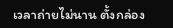เวลาถ่ายไม่นาน ตั้งกล่อง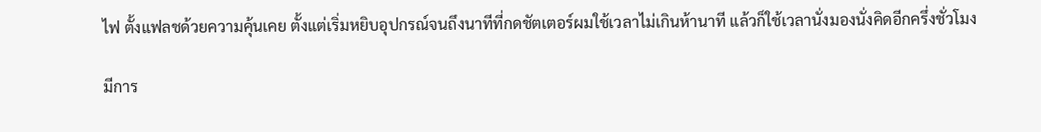ไฟ ตั้งแฟลชด้วยความคุ้นเคย ตั้งแต่เริ่มหยิบอุปกรณ์จนถึงนาทีที่กดชัตเตอร์ผมใช้เวลาไม่เกินห้านาที แล้วก็ใช้เวลานั่งมองนั่งคิดอีกครึ่งชั่วโมง

มีการ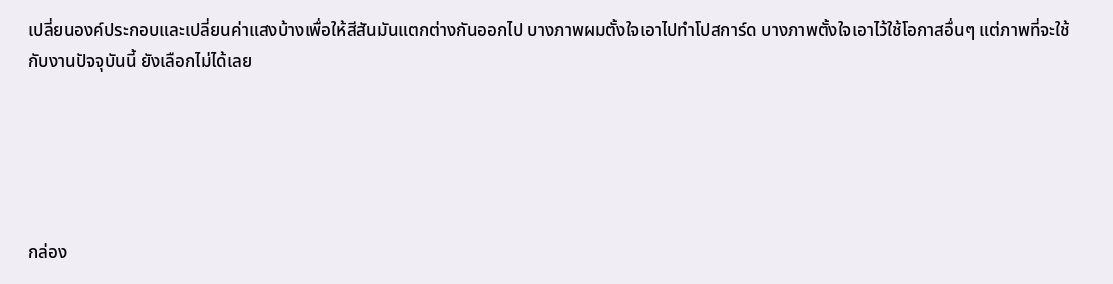เปลี่ยนองค์ประกอบและเปลี่ยนค่าแสงบ้างเพื่อให้สีสันมันแตกต่างกันออกไป บางภาพผมตั้งใจเอาไปทำโปสการ์ด บางภาพตั้งใจเอาไว้ใช้โอกาสอื่นๆ แต่ภาพที่จะใช้กับงานปัจจุบันนี้ ยังเลือกไม่ได้เลย





กล่อง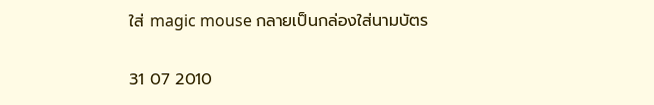ใส่ magic mouse กลายเป็นกล่องใส่นามบัตร

31 07 2010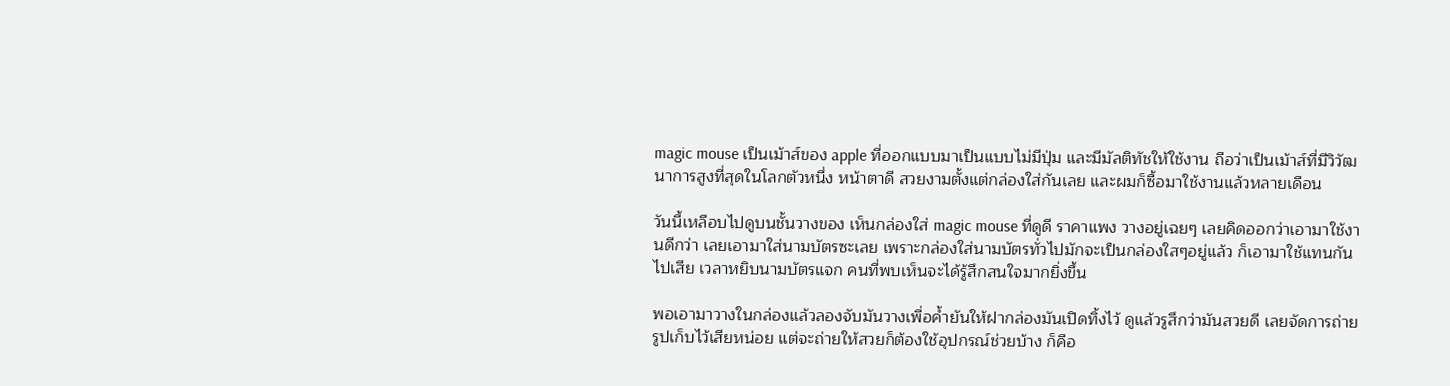magic mouse เป็นเม้าส์ของ apple ที่ออกแบบมาเป็นแบบไม่มีปุ่ม และมีมัลติทัชให้ใช้งาน ถือว่าเป็นเม้าส์ที่มีวิวัฒนาการสูงที่สุดในโลกตัวหนึ่ง หน้าตาดี สวยงามตั้งแต่กล่องใส่กันเลย และผมก็ซื้อมาใช้งานแล้วหลายเดือน

วันนี้เหลือบไปดูบนชั้นวางของ เห็นกล่องใส่ magic mouse ที่ดูดี ราคาแพง วางอยู่เฉยๆ เลยคิดออกว่าเอามาใช้งานดีกว่า เลยเอามาใส่นามบัตรซะเลย เพราะกล่องใส่นามบัตรทั่วไปมักจะเป็นกล่องใสๆอยู่แล้ว ก็เอามาใช้แทนกันไปเสีย เวลาหยิบนามบัตรแจก คนที่พบเห็นจะได้รู้สึกสนใจมากยิ่งขึ้น

พอเอามาวางในกล่องแล้วลองจับมันวางเพื่อค้ำยันให้ฝากล่องมันเปิดทิ้งไว้ ดูแล้วรูสึกว่ามันสวยดี เลยจัดการถ่ายรูปเก็บไว้เสียหน่อย แต่จะถ่ายให้สวยก็ต้องใช้อุปกรณ์ช่วยบ้าง ก็คือ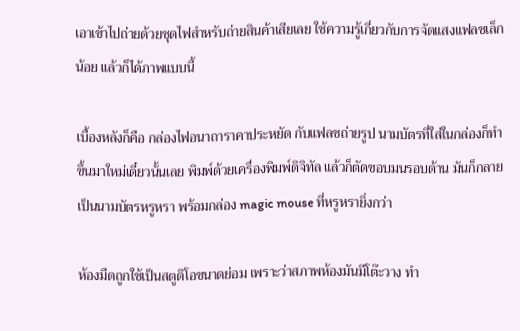เอาเข้าไปถ่ายด้วยชุดไฟสำหรับถ่ายสินค้าเสียเลย ใช้ความรู้เกี่ยวกับการจัดแสงแฟลชเล็กน้อย แล้วก็ได้ภาพแบบนี้

เบื้องหลังก็คือ กล่องไฟอนาถาราคาประหยัด กับแฟลชถ่ายรูป นามบัตรที่ใส่ในกล่องก็ทำขึ้นมาใหม่เดี๋ยวนั้นเลย พิมพ์ด้วยเครื่องพิมพ์ดิจิทัล แล้วก็ตัดขอบมนรอบด้าน มันก็กลายเป็นนามบัตรหรูหรา พร้อมกล่อง magic mouse ที่หรูหรายิ่งกว่า

ห้องมืดถูกใช้เป็นสตูดิโอขนาดย่อม เพราะว่าสภาพห้องมันมีโต๊ะวาง ทำ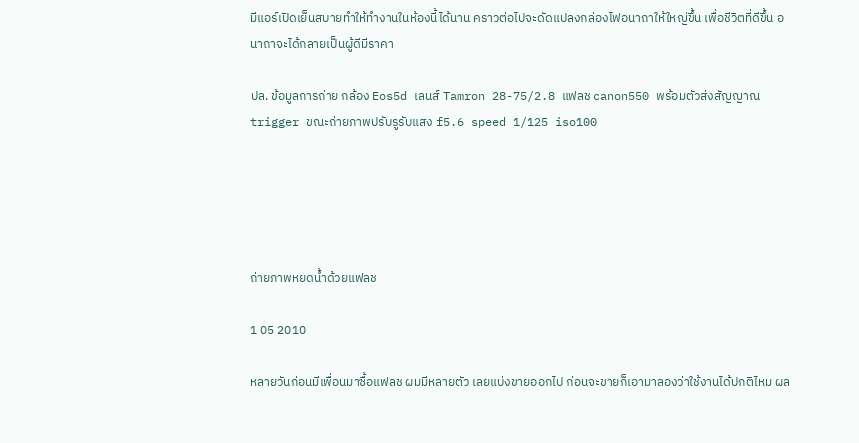มีแอร์เปิดเย็นสบายทำให้ทำงานในห้องนี้ได้นาน คราวต่อไปจะดัดแปลงกล่องไฟอนาถาให้ใหญ่ขึ้น เพื่อชีวิตที่ดีขึ้น อนาถาจะได้กลายเป็นผู้ดีมีราคา

ปล. ข้อมูลการถ่าย กล้อง Eos5d เลนส์ Tamron 28-75/2.8 แฟลช canon550 พร้อมตัวส่งสัญญาณ trigger ขณะถ่ายภาพปรับรูรับแสง f5.6 speed 1/125 iso100





ถ่ายภาพหยดน้ำด้วยแฟลช

1 05 2010

หลายวันก่อนมีเพื่อนมาซื้อแฟลช ผมมีหลายตัว เลยแบ่งขายออกไป ก่อนจะขายก็เอามาลองว่าใช้งานได้ปกติไหม ผล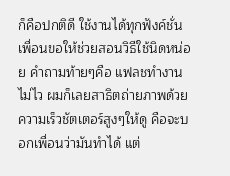ก็คือปกติดี ใช้งานได้ทุกฟังค์ชั่น เพื่อนขอให้ช่วยสอนวิธีใช้นิดหน่อย คำถามท้ายๆคือ แฟลชทำงานไม่ไว ผมก็เลยสาธิตถ่ายภาพด้วยความเร็วชัตเตอร์สูงๆให้ดู คือจะบอกเพื่อนว่ามันทำได้ แต่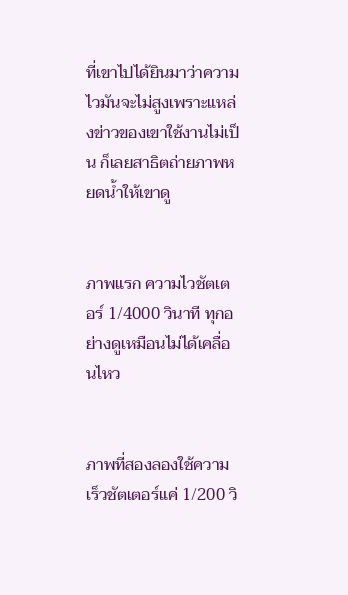ที่เขาไปได้ยินมาว่าความไวมันจะไม่สูงเพราะแหล่งข่าวของเขาใช้งานไม่เป็น ก็เลยสาธิตถ่ายภาพหยดน้ำให้เขาดู


ภาพแรก ความไวชัตเตอร์ 1/4000 วินาที ทุกอย่างดูเหมือนไม่ได้เคลื่อนไหว


ภาพที่สองลองใช้ความเร็วชัตเตอร์แค่ 1/200 วิ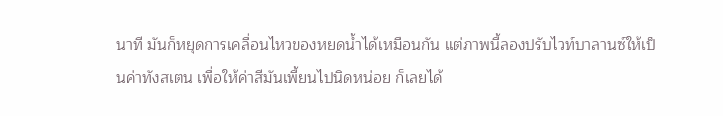นาที มันก็หยุดการเคลื่อนไหวของหยดน้ำได้เหมือนกัน แต่ภาพนี้ลองปรับไวท์บาลานซ์ให้เป็นค่าทังสเตน เพื่อให้ค่าสีมันเพี้ยนไปนิดหน่อย ก็เลยได้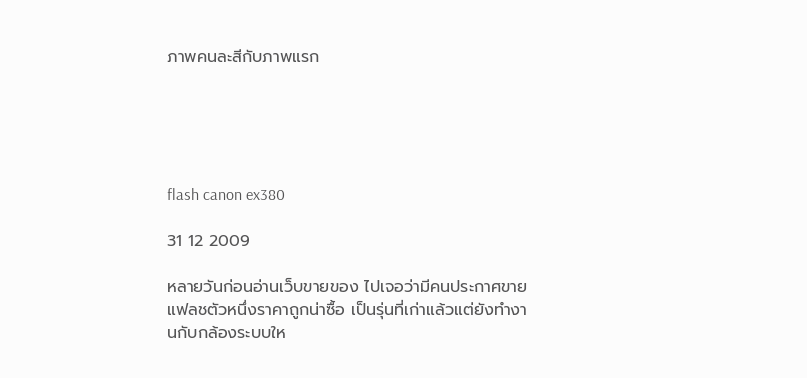ภาพคนละสีกับภาพแรก





flash canon ex380

31 12 2009

หลายวันก่อนอ่านเว็บขายของ ไปเจอว่ามีคนประกาศขายแฟลชตัวหนึ่งราคาถูกน่าซื้อ เป็นรุ่นที่เก่าแล้วแต่ยังทำงานกับกล้องระบบให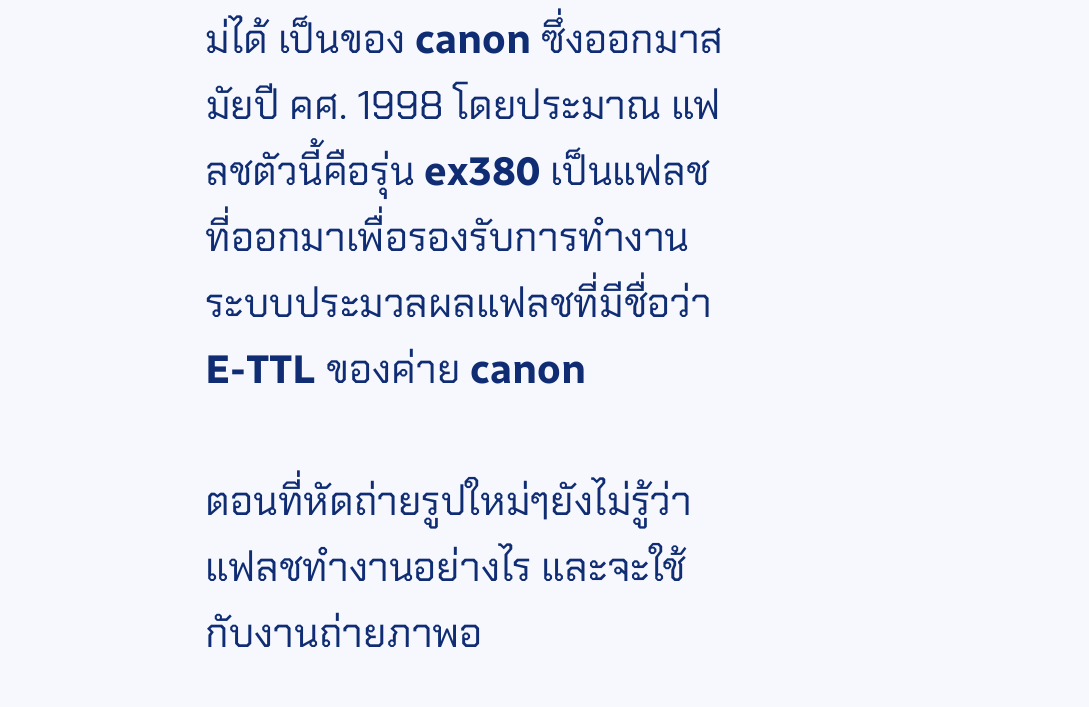ม่ได้ เป็นของ canon ซึ่งออกมาสมัยปี คศ. 1998 โดยประมาณ แฟลชตัวนี้คือรุ่น ex380 เป็นแฟลชที่ออกมาเพื่อรองรับการทำงานระบบประมวลผลแฟลชที่มีชื่อว่า E-TTL ของค่าย canon

ตอนที่หัดถ่ายรูปใหม่ๆยังไม่รู้ว่าแฟลชทำงานอย่างไร และจะใช้กับงานถ่ายภาพอ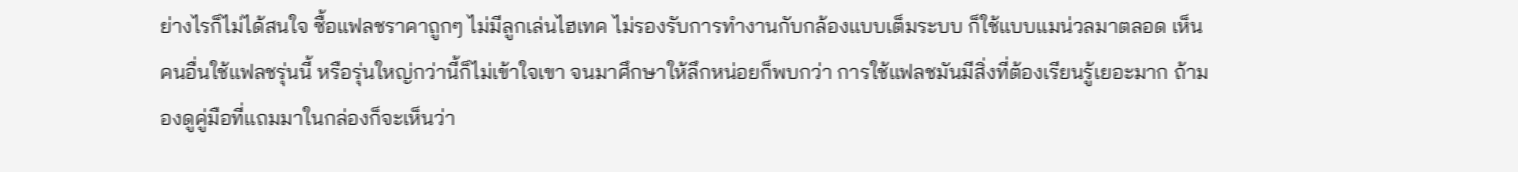ย่างไรก็ไม่ได้สนใจ ซื้อแฟลชราคาถูกๆ ไม่มีลูกเล่นไฮเทค ไม่รองรับการทำงานกับกล้องแบบเต็มระบบ ก็ใช้แบบแมน่วลมาตลอด เห็นคนอื่นใช้แฟลชรุ่นนี้ หรือรุ่นใหญ่กว่านี้ก็ไม่เข้าใจเขา จนมาศึกษาให้ลึกหน่อยก็พบกว่า การใช้แฟลชมันมีสิ่งที่ต้องเรียนรู้เยอะมาก ถ้ามองดูคู่มือที่แถมมาในกล่องก็จะเห็นว่า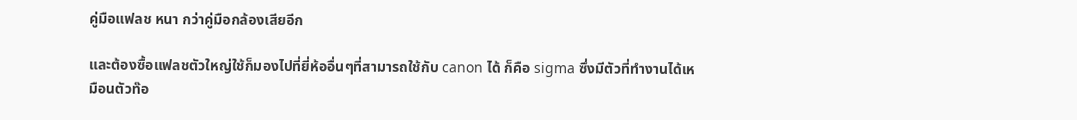คู่มือแฟลช หนา กว่าคู่มือกล้องเสียอีก

และต้องซื้อแฟลชตัวใหญ่ใช้ก็มองไปที่ยี่ห้ออื่นๆที่สามารถใช้กับ canon ได้ ก็คือ sigma ซึ่งมีตัวที่ทำงานได้เหมือนตัวท๊อ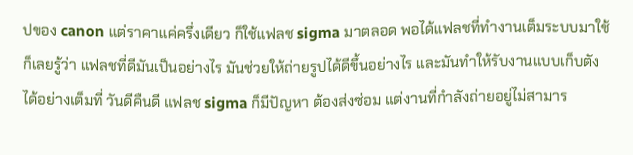ปของ canon แต่ราคาแค่ครึ่งเดียว ก็ใช้แฟลช sigma มาตลอด พอได้แฟลชที่ทำงานเต็มระบบมาใช้ ก็เลยรู้ว่า แฟลชที่ดีมันเป็นอย่างไร มันช่วยให้ถ่ายรูปได้ดีขึ้นอย่างไร และมันทำให้รับงานแบบเก็บตังได้อย่างเต็มที่ วันดีคืนดี แฟลช sigma ก็มีปัญหา ต้องส่งซ่อม แต่งานที่กำลังถ่ายอยู่ไม่สามาร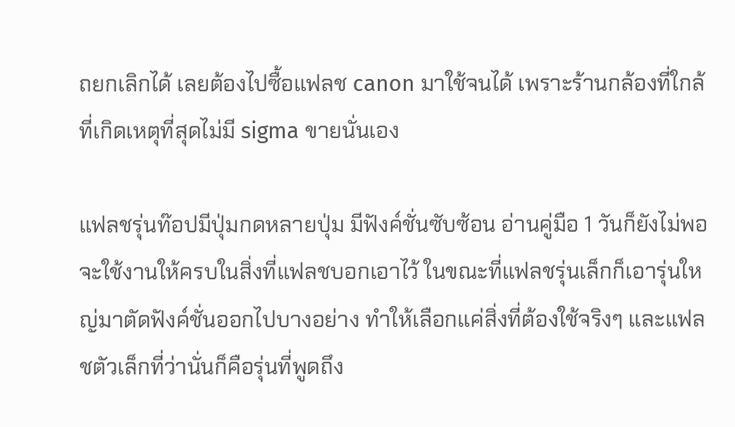ถยกเลิกได้ เลยต้องไปซื้อแฟลช canon มาใช้จนได้ เพราะร้านกล้องที่ใกล้ที่เกิดเหตุที่สุดไม่มี sigma ขายนั่นเอง

แฟลชรุ่นท๊อปมีปุ่มกดหลายปุ่ม มีฟังค์ชั่นซับซ้อน อ่านคู่มือ 1 วันก็ยังไม่พอจะใช้งานให้ครบในสิ่งที่แฟลชบอกเอาไว้ ในขณะที่แฟลชรุ่นเล็กก็เอารุ่นใหญ่มาตัดฟังค์ชั่นออกไปบางอย่าง ทำให้เลือกแค่สิ่งที่ต้องใช้จริงๆ และแฟลชตัวเล็กที่ว่านั่นก็คือรุ่นที่พูดถึง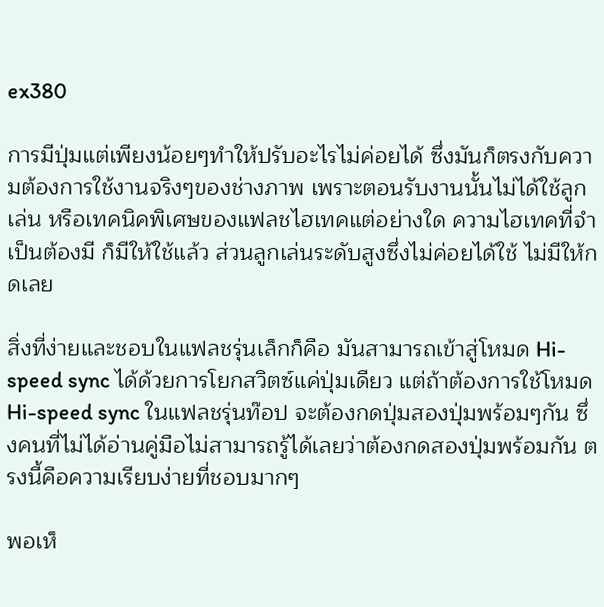ex380

การมีปุ่มแต่เพียงน้อยๆทำให้ปรับอะไรไม่ค่อยได้ ซึ่งมันก็ตรงกับความต้องการใช้งานจริงๆของช่างภาพ เพราะตอนรับงานนั้นไม่ได้ใช้ลูกเล่น หรือเทคนิคพิเศษของแฟลชไฮเทคแต่อย่างใด ความไฮเทคที่จำเป็นต้องมี ก็มีให้ใช้แล้ว ส่วนลูกเล่นระดับสูงซึ่งไม่ค่อยได้ใช้ ไม่มีให้กดเลย

สิ่งที่ง่ายและชอบในแฟลชรุ่นเล็กก็คือ มันสามารถเข้าสู่โหมด Hi-speed sync ได้ด้วยการโยกสวิตซ์แค่ปุ่มเดียว แต่ถ้าต้องการใช้โหมด Hi-speed sync ในแฟลชรุ่นท๊อป จะต้องกดปุ่มสองปุ่มพร้อมๆกัน ซึ่งคนที่ไม่ได้อ่านคู่มือไม่สามารถรู้ได้เลยว่าต้องกดสองปุ่มพร้อมกัน ตรงนี้คือความเรียบง่ายที่ชอบมากๆ

พอเห็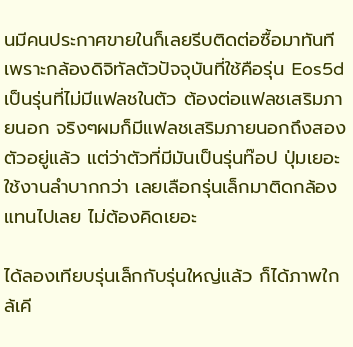นมีคนประกาศขายในก็เลยรีบติดต่อซื้อมาทันที เพราะกล้องดิจิทัลตัวปัจจุบันที่ใช้คือรุ่น Eos5d เป็นรุ่นที่ไม่มีแฟลชในตัว ต้องต่อแฟลชเสริมภายนอก จริงๆผมก็มีแฟลชเสริมภายนอกถึงสองตัวอยู่แล้ว แต่ว่าตัวที่มีมันเป็นรุ่นท๊อป ปุ่มเยอะใช้งานลำบากกว่า เลยเลือกรุ่นเล็กมาติดกล้องแทนไปเลย ไม่ต้องคิดเยอะ

ได้ลองเทียบรุ่นเล็กกับรุ่นใหญ่แล้ว ก็ได้ภาพใกล้เคี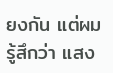ยงกัน แต่ผมรู้สึกว่า แสง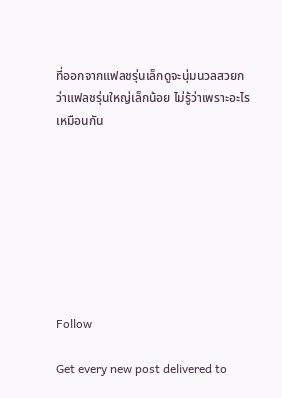ที่ออกจากแฟลชรุ่นเล็กดูจะนุ่มนวลสวยกว่าแฟลชรุ่นใหญ่เล็กน้อย ไม่รู้ว่าเพราะอะไรเหมือนกัน








Follow

Get every new post delivered to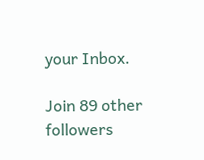your Inbox.

Join 89 other followers